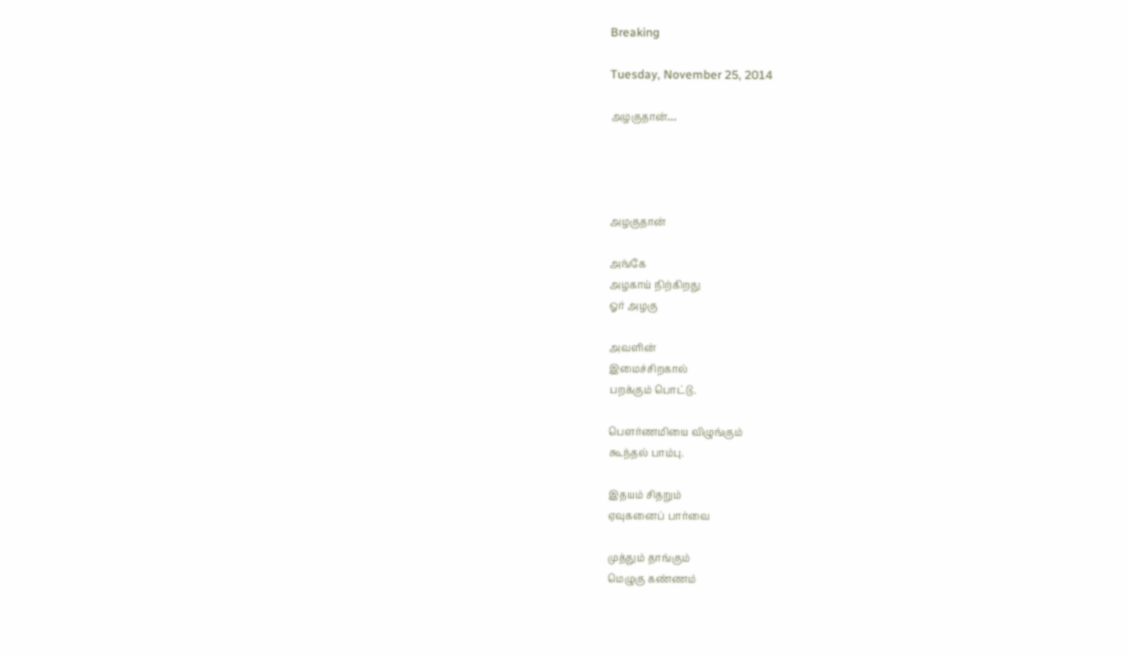Breaking

Tuesday, November 25, 2014

அழகுதான்…




அழகுதான்

அங்கே
அழகாய் நிற்கிறது
ஓர் அழகு

அவளின்
இமைச்சிறகால்
பறக்கும் பொட்டு.

பௌர்ணமியை விழுங்கும்
கூந்தல் பாம்பு.

இதயம் சிதறும்
ஏவுகனைப் பார்வை

முத்தும் தாங்கும்
மெழுகு கண்ணம்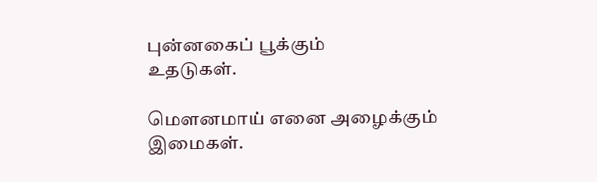புன்னகைப் பூக்கும்
உதடுகள்.

மௌனமாய் எனை அழைக்கும்
இமைகள்.